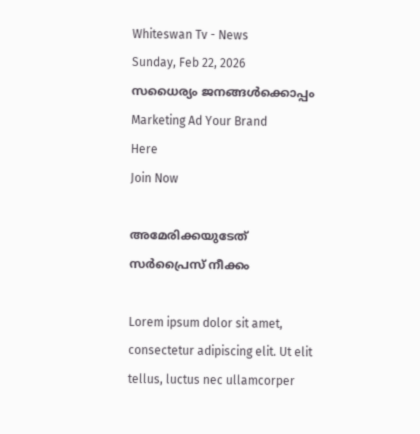Whiteswan Tv - News
Sunday, Feb 22, 2026
സധൈര്യം ജനങ്ങൾക്കൊപ്പം
Marketing Ad Your Brand
Here
Join Now

അമേരിക്കയുടേത് സർപ്രൈസ് നീക്കം

Lorem ipsum dolor sit amet, consectetur adipiscing elit. Ut elit tellus, luctus nec ullamcorper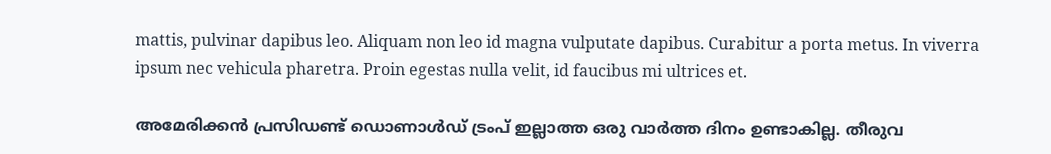mattis, pulvinar dapibus leo. Aliquam non leo id magna vulputate dapibus. Curabitur a porta metus. In viverra ipsum nec vehicula pharetra. Proin egestas nulla velit, id faucibus mi ultrices et.

അമേരിക്കൻ പ്രസിഡണ്ട് ഡൊണാൾഡ് ട്രംപ് ഇല്ലാത്ത ഒരു വാർത്ത ദിനം ഉണ്ടാകില്ല. തീരുവ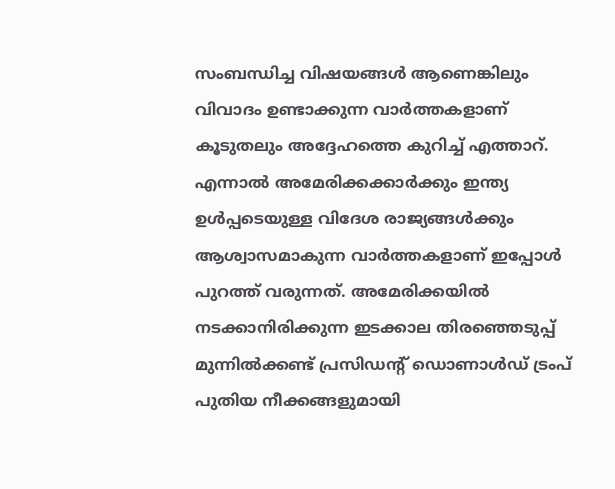സംബന്ധിച്ച വിഷയങ്ങൾ ആണെങ്കിലും വിവാദം ഉണ്ടാക്കുന്ന വാർത്തകളാണ് കൂടുതലും അദ്ദേഹത്തെ കുറിച്ച് എത്താറ്. എന്നാൽ അമേരിക്കക്കാർക്കും ഇന്ത്യ ഉൾപ്പടെയുള്ള വിദേശ രാജ്യങ്ങൾക്കും ആശ്വാസമാകുന്ന വാർത്തകളാണ് ഇപ്പോൾ പുറത്ത് വരുന്നത്. അമേരിക്കയിൽ നടക്കാനിരിക്കുന്ന ഇടക്കാല തിരഞ്ഞെടുപ്പ് മുന്നിൽക്കണ്ട് പ്രസിഡന്റ് ഡൊണാൾഡ് ട്രംപ് പുതിയ നീക്കങ്ങളുമായി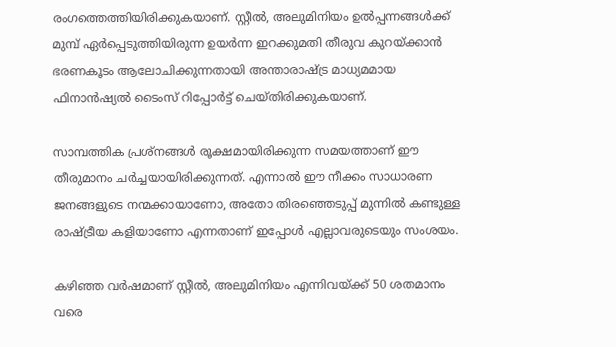രംഗത്തെത്തിയിരിക്കുകയാണ്. സ്റ്റീൽ, അലുമിനിയം ഉൽപ്പന്നങ്ങൾക്ക് മുമ്പ് ഏർപ്പെടുത്തിയിരുന്ന ഉയർന്ന ഇറക്കുമതി തീരുവ കുറയ്ക്കാൻ ഭരണകൂടം ആലോചിക്കുന്നതായി അന്താരാഷ്ട്ര മാധ്യമമായ ഫിനാൻഷ്യൽ ടൈംസ് റിപ്പോർട്ട് ചെയ്തിരിക്കുകയാണ്.

സാമ്പത്തിക പ്രശ്നങ്ങൾ രൂക്ഷമായിരിക്കുന്ന സമയത്താണ് ഈ തീരുമാനം ചർച്ചയായിരിക്കുന്നത്. എന്നാൽ ഈ നീക്കം സാധാരണ ജനങ്ങളുടെ നന്മക്കായാണോ, അതോ തിരഞ്ഞെടുപ്പ് മുന്നിൽ കണ്ടുള്ള രാഷ്ട്രീയ കളിയാണോ എന്നതാണ് ഇപ്പോൾ എല്ലാവരുടെയും സംശയം.

കഴിഞ്ഞ വർഷമാണ് സ്റ്റീൽ, അലുമിനിയം എന്നിവയ്ക്ക് 50 ശതമാനം വരെ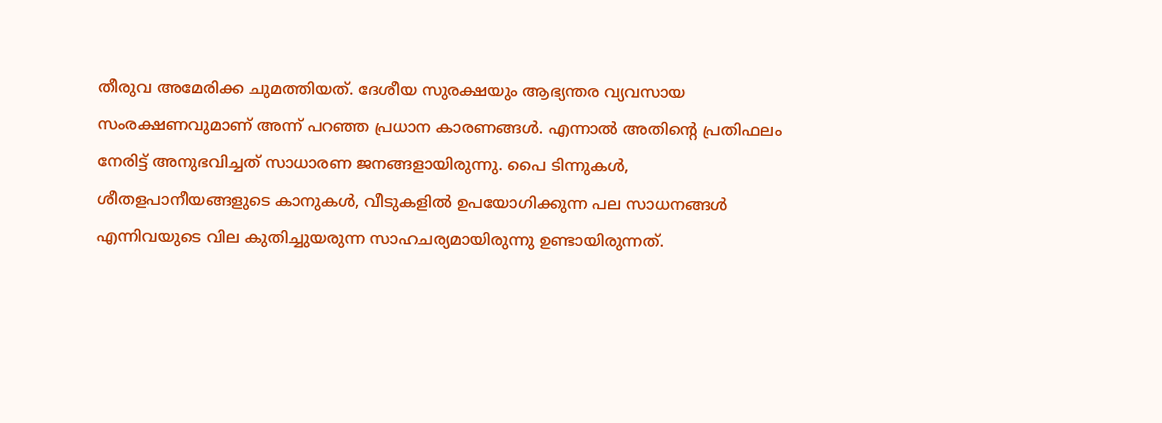തീരുവ അമേരിക്ക ചുമത്തിയത്. ദേശീയ സുരക്ഷയും ആഭ്യന്തര വ്യവസായ സംരക്ഷണവുമാണ് അന്ന് പറഞ്ഞ പ്രധാന കാരണങ്ങൾ. എന്നാൽ അതിന്റെ പ്രതിഫലം നേരിട്ട് അനുഭവിച്ചത് സാധാരണ ജനങ്ങളായിരുന്നു. പൈ ടിന്നുകൾ, ശീതളപാനീയങ്ങളുടെ കാനുകൾ, വീടുകളിൽ ഉപയോഗിക്കുന്ന പല സാധനങ്ങൾ എന്നിവയുടെ വില കുതിച്ചുയരുന്ന സാഹചര്യമായിരുന്നു ഉണ്ടായിരുന്നത്.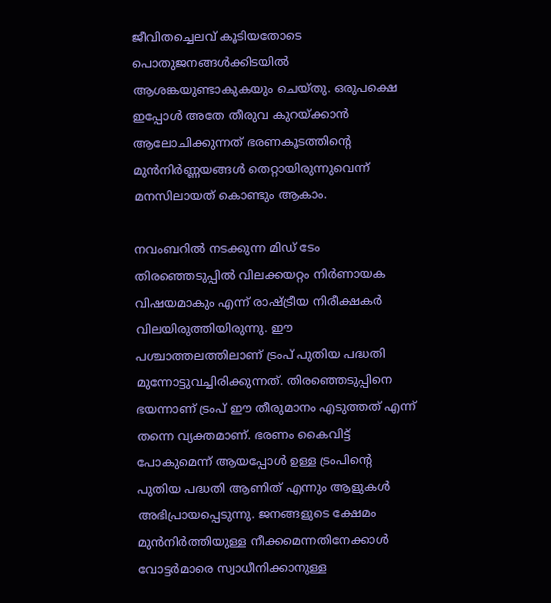ജീവിതച്ചെലവ് കൂടിയതോടെ പൊതുജനങ്ങൾക്കിടയിൽ ആശങ്കയുണ്ടാകുകയും ചെയ്തു. ഒരുപക്ഷെ ഇപ്പോൾ അതേ തീരുവ കുറയ്ക്കാൻ ആലോചിക്കുന്നത് ഭരണകൂടത്തിന്റെ മുൻനിർണ്ണയങ്ങൾ തെറ്റായിരുന്നുവെന്ന് മനസിലായത് കൊണ്ടും ആകാം.

നവംബറിൽ നടക്കുന്ന മിഡ് ടേം തിരഞ്ഞെടുപ്പിൽ വിലക്കയറ്റം നിർണായക വിഷയമാകും എന്ന് രാഷ്ട്രീയ നിരീക്ഷകർ വിലയിരുത്തിയിരുന്നു. ഈ പശ്ചാത്തലത്തിലാണ് ട്രംപ് പുതിയ പദ്ധതി മുന്നോട്ടുവച്ചിരിക്കുന്നത്. തിരഞ്ഞെടുപ്പിനെ ഭയന്നാണ് ട്രംപ് ഈ തീരുമാനം എടുത്തത് എന്ന് തന്നെ വ്യക്തമാണ്. ഭരണം കൈവിട്ട് പോകുമെന്ന് ആയപ്പോൾ ഉള്ള ട്രംപിന്റെ പുതിയ പദ്ധതി ആണിത് എന്നും ആളുകൾ അഭിപ്രായപ്പെടുന്നു. ജനങ്ങളുടെ ക്ഷേമം മുൻനിർത്തിയുള്ള നീക്കമെന്നതിനേക്കാൾ വോട്ടർമാരെ സ്വാധീനിക്കാനുള്ള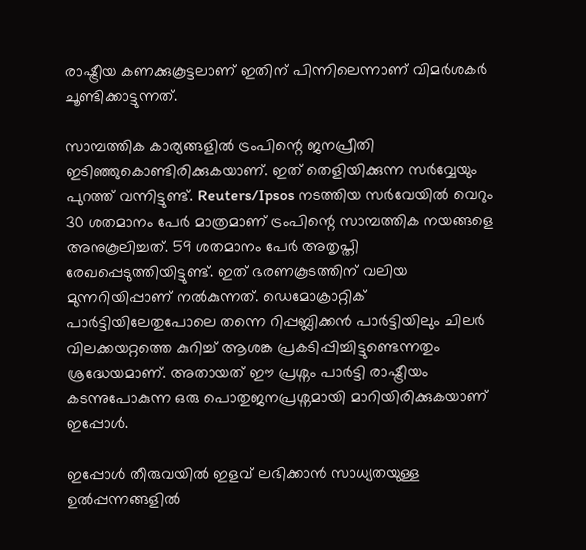രാഷ്ട്രീയ കണക്കുകൂട്ടലാണ് ഇതിന് പിന്നിലെന്നാണ് വിമർശകർ ചൂണ്ടിക്കാട്ടുന്നത്.

സാമ്പത്തിക കാര്യങ്ങളിൽ ട്രംപിന്റെ ജനപ്രീതി ഇടിഞ്ഞുകൊണ്ടിരിക്കുകയാണ്. ഇത് തെളിയിക്കുന്ന സർവ്വേയും പുറത്ത് വന്നിട്ടുണ്ട്. Reuters/Ipsos നടത്തിയ സർവേയിൽ വെറും 30 ശതമാനം പേർ മാത്രമാണ് ട്രംപിന്റെ സാമ്പത്തിക നയങ്ങളെ അനുകൂലിച്ചത്. 59 ശതമാനം പേർ അതൃപ്തി രേഖപ്പെടുത്തിയിട്ടുണ്ട്. ഇത് ഭരണകൂടത്തിന് വലിയ മുന്നറിയിപ്പാണ് നൽകുന്നത്. ഡെമോക്രാറ്റിക് പാർട്ടിയിലേതുപോലെ തന്നെ റിപ്പബ്ലിക്കൻ പാർട്ടിയിലും ചിലർ വിലക്കയറ്റത്തെ കുറിച്ച് ആശങ്ക പ്രകടിപ്പിച്ചിട്ടുണ്ടെന്നതും ശ്രദ്ധേയമാണ്. അതായത് ഈ പ്രശ്നം പാർട്ടി രാഷ്ട്രീയം കടന്നുപോകുന്ന ഒരു പൊതുജനപ്രശ്നമായി മാറിയിരിക്കുകയാണ് ഇപ്പോൾ.

ഇപ്പോൾ തീരുവയിൽ ഇളവ് ലഭിക്കാൻ സാധ്യതയുള്ള ഉൽപ്പന്നങ്ങളിൽ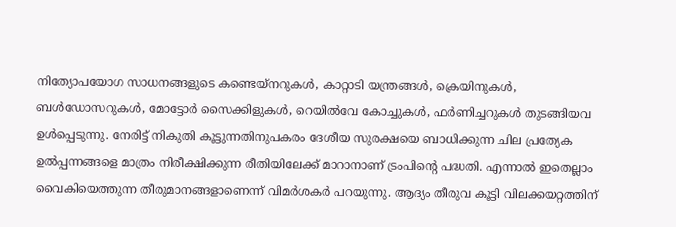നിത്യോപയോഗ സാധനങ്ങളുടെ കണ്ടെയ്‌നറുകൾ, കാറ്റാടി യന്ത്രങ്ങൾ, ക്രെയിനുകൾ, ബൾഡോസറുകൾ, മോട്ടോർ സൈക്കിളുകൾ, റെയിൽവേ കോച്ചുകൾ, ഫർണിച്ചറുകൾ തുടങ്ങിയവ ഉൾപ്പെടുന്നു. നേരിട്ട് നികുതി കൂട്ടുന്നതിനുപകരം ദേശീയ സുരക്ഷയെ ബാധിക്കുന്ന ചില പ്രത്യേക ഉൽപ്പന്നങ്ങളെ മാത്രം നിരീക്ഷിക്കുന്ന രീതിയിലേക്ക് മാറാനാണ് ട്രംപിന്റെ പദ്ധതി. എന്നാൽ ഇതെല്ലാം വൈകിയെത്തുന്ന തീരുമാനങ്ങളാണെന്ന് വിമർശകർ പറയുന്നു. ആദ്യം തീരുവ കൂട്ടി വിലക്കയറ്റത്തിന്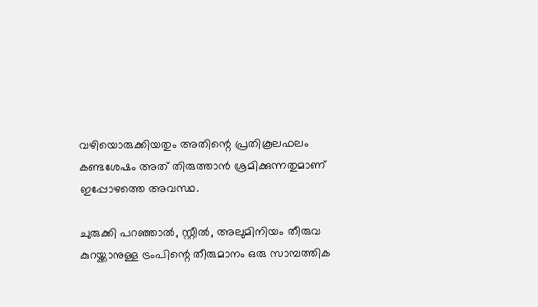വഴിയൊരുക്കിയതും അതിന്റെ പ്രതികൂലഫലം കണ്ടശേഷം അത് തിരുത്താൻ ശ്രമിക്കുന്നതുമാണ് ഇപ്പോഴത്തെ അവസ്ഥ.

ചുരുക്കി പറഞ്ഞാൽ, സ്റ്റീൽ, അലുമിനിയം തീരുവ കുറയ്ക്കാനുള്ള ട്രംപിന്റെ തീരുമാനം ഒരു സാമ്പത്തിക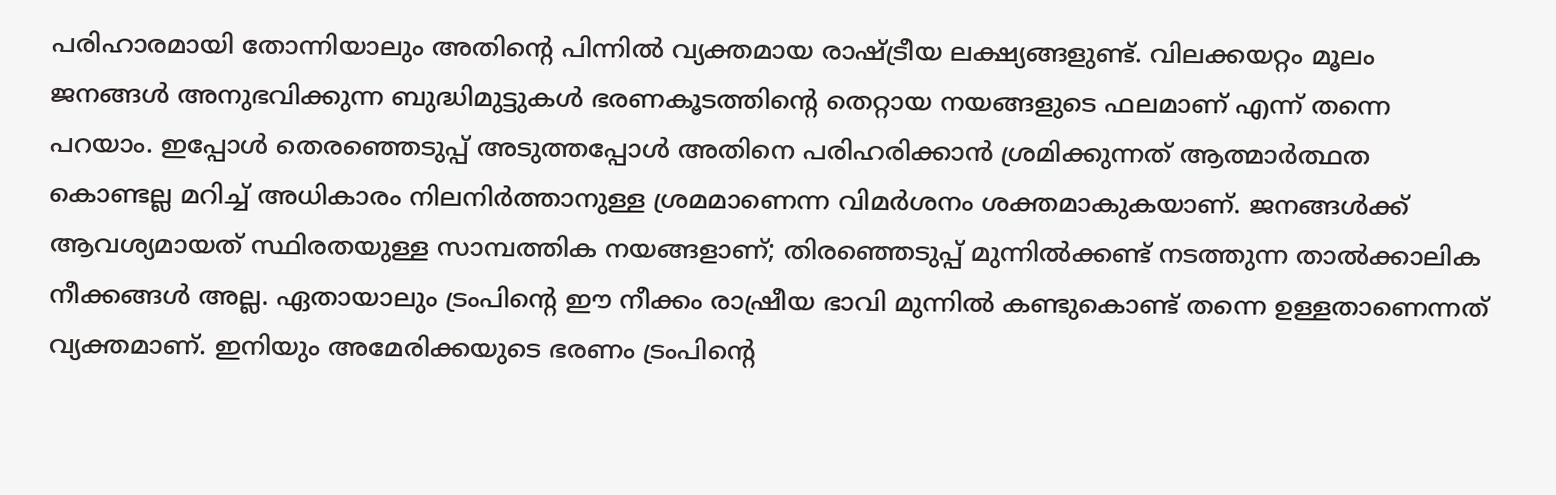പരിഹാരമായി തോന്നിയാലും അതിന്റെ പിന്നിൽ വ്യക്തമായ രാഷ്ട്രീയ ലക്ഷ്യങ്ങളുണ്ട്. വിലക്കയറ്റം മൂലം ജനങ്ങൾ അനുഭവിക്കുന്ന ബുദ്ധിമുട്ടുകൾ ഭരണകൂടത്തിന്റെ തെറ്റായ നയങ്ങളുടെ ഫലമാണ് എന്ന് തന്നെ പറയാം. ഇപ്പോൾ തെരഞ്ഞെടുപ്പ് അടുത്തപ്പോൾ അതിനെ പരിഹരിക്കാൻ ശ്രമിക്കുന്നത് ആത്മാർത്ഥത കൊണ്ടല്ല മറിച്ച് അധികാരം നിലനിർത്താനുള്ള ശ്രമമാണെന്ന വിമർശനം ശക്തമാകുകയാണ്. ജനങ്ങൾക്ക് ആവശ്യമായത് സ്ഥിരതയുള്ള സാമ്പത്തിക നയങ്ങളാണ്; തിരഞ്ഞെടുപ്പ് മുന്നിൽക്കണ്ട് നടത്തുന്ന താൽക്കാലിക നീക്കങ്ങൾ അല്ല. ഏതായാലും ട്രംപിന്റെ ഈ നീക്കം രാഷ്രീയ ഭാവി മുന്നിൽ കണ്ടുകൊണ്ട് തന്നെ ഉള്ളതാണെന്നത് വ്യക്തമാണ്. ഇനിയും അമേരിക്കയുടെ ഭരണം ട്രംപിന്റെ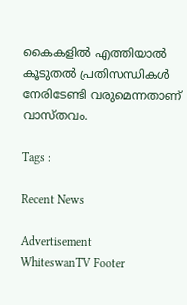കൈകളിൽ എത്തിയാൽ കൂടുതൽ പ്രതിസന്ധികൾ നേരിടേണ്ടി വരുമെന്നതാണ് വാസ്തവം.

Tags :

Recent News

Advertisement
WhiteswanTV Footer